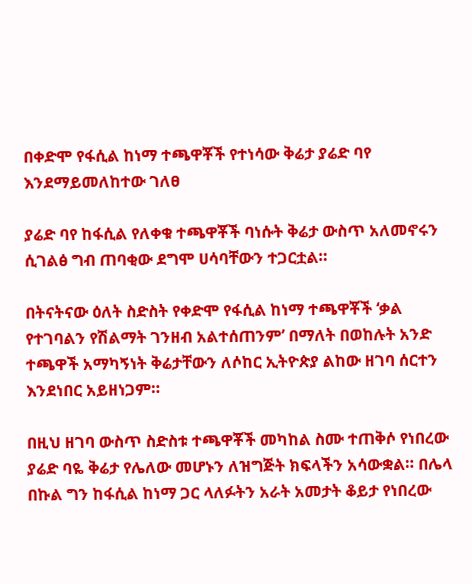በቀድሞ የፋሲል ከነማ ተጫዋቾች የተነሳው ቅሬታ ያሬድ ባየ እንደማይመለከተው ገለፀ

ያሬድ ባየ ከፋሲል የለቀቁ ተጫዋቾች ባነሱት ቅሬታ ውስጥ አለመኖሩን ሲገልፅ ግብ ጠባቂው ደግሞ ሀሳባቸውን ተጋርቷል።

በትናትናው ዕለት ስድስት የቀድሞ የፋሲል ከነማ ተጫዋቾች ‘ቃል የተገባልን የሽልማት ገንዘብ አልተሰጠንም’ በማለት በወከሉት አንድ ተጫዋች አማካኝነት ቅሬታቸውን ለሶከር ኢትዮጵያ ልከው ዘገባ ሰርተን እንደነበር አይዘነጋም።

በዚህ ዘገባ ውስጥ ስድስቱ ተጫዋቾች መካከል ስሙ ተጠቅሶ የነበረው ያሬድ ባዬ ቅሬታ የሌለው መሆኑን ለዝግጅት ክፍላችን አሳውቋል። በሌላ በኩል ግን ከፋሲል ከነማ ጋር ላለፉትን አራት አመታት ቆይታ የነበረው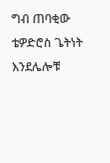ግብ ጠባቂው ቴዎድሮስ ጌትነት እንደሌሎቹ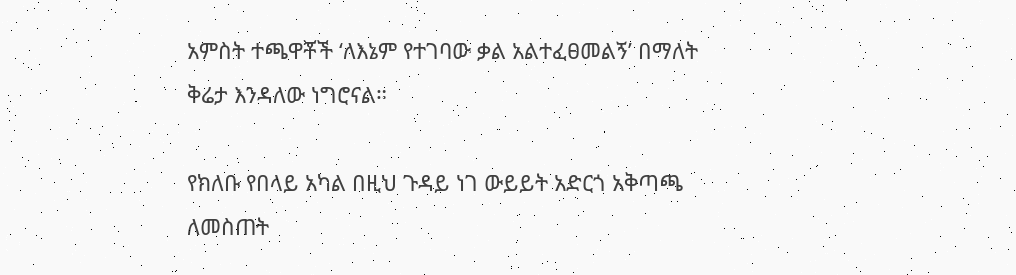አምስት ተጫዋቾች ‘ለእኔም የተገባው ቃል አልተፈፀመልኝ’ በማለት ቅሬታ እንዳለው ነግሮናል።

የክለቡ የበላይ አካል በዚህ ጉዳይ ነገ ውይይት አድርጎ አቅጣጫ ለመስጠት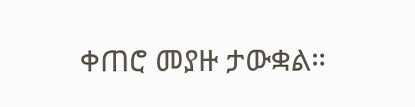ቀጠሮ መያዙ ታውቋል።